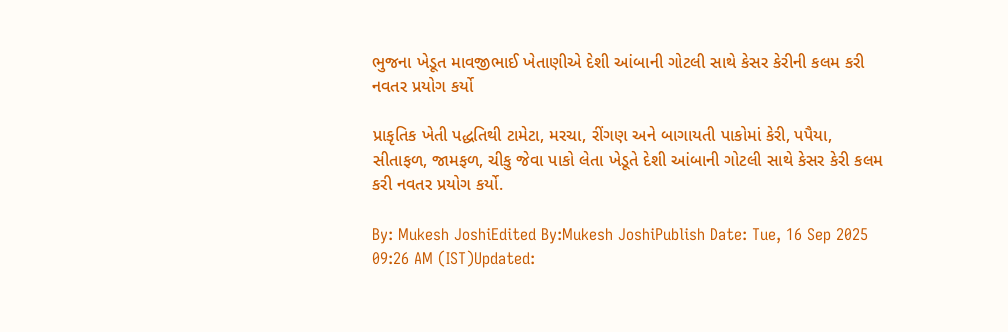ભુજના ખેડૂત માવજીભાઈ ખેતાણીએ દેશી આંબાની ગોટલી સાથે કેસર કેરીની કલમ કરી નવતર પ્રયોગ કર્યો

પ્રાકૃતિક ખેતી પદ્ધતિથી ટામેટા, મરચા, રીંગણ અને બાગાયતી પાકોમાં કેરી, પપૈયા, સીતાફળ, જામફળ, ચીકુ જેવા પાકો લેતા ખેડૂતે દેશી આંબાની ગોટલી સાથે કેસર કેરી કલમ કરી નવતર પ્રયોગ કર્યો.

By: Mukesh JoshiEdited By:Mukesh JoshiPublish Date: Tue, 16 Sep 2025 09:26 AM (IST)Updated: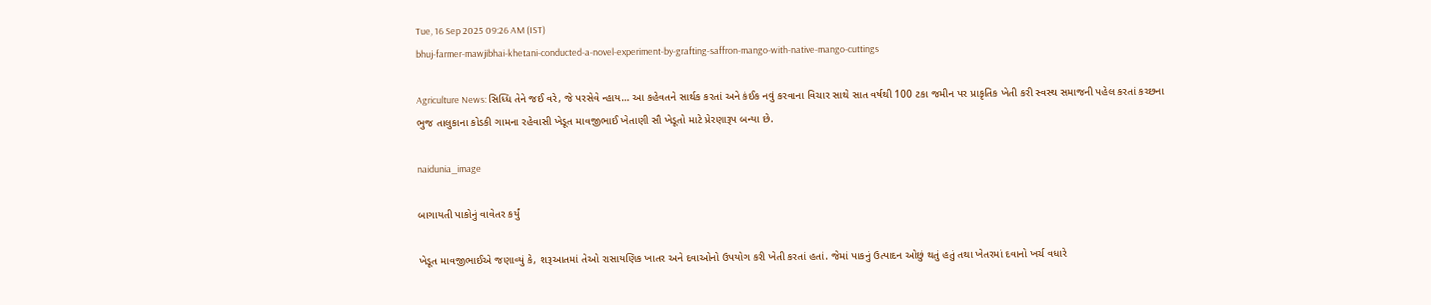Tue, 16 Sep 2025 09:26 AM (IST)
bhuj-farmer-mawjibhai-khetani-conducted-a-novel-experiment-by-grafting-saffron-mango-with-native-mango-cuttings

Agriculture News: સિધ્ધિ તેને જઈ વરે, જે પરસેવે ન્હાય… આ કહેવતને સાર્થક કરતાં અને કંઈક નવું કરવાના વિચાર સાથે સાત વર્ષથી 100 ટકા જમીન પર પ્રાકૃતિક ખેતી કરી સ્વસ્થ સમાજની પહેલ કરતાં કચ્છના ભુજ તાલુકાના કોડકી ગામના રહેવાસી ખેડૂત માવજીભાઈ ખેતાણી સૌ ખેડૂતો માટે પ્રેરણારૂપ બન્યા છે.

naidunia_image

બાગાયતી પાકોનું વાવેતર કર્યું

ખેડૂત માવજીભાઈએ જણાવ્યું કે, શરૂઆતમાં તેઓ રાસાયણિક ખાતર અને દવાઓનો ઉપયોગ કરી ખેતી કરતાં હતાં. જેમાં પાકનું ઉત્પાદન ઓછું થતું હતું તથા ખેતરમાં દવાનો ખર્ચ વધારે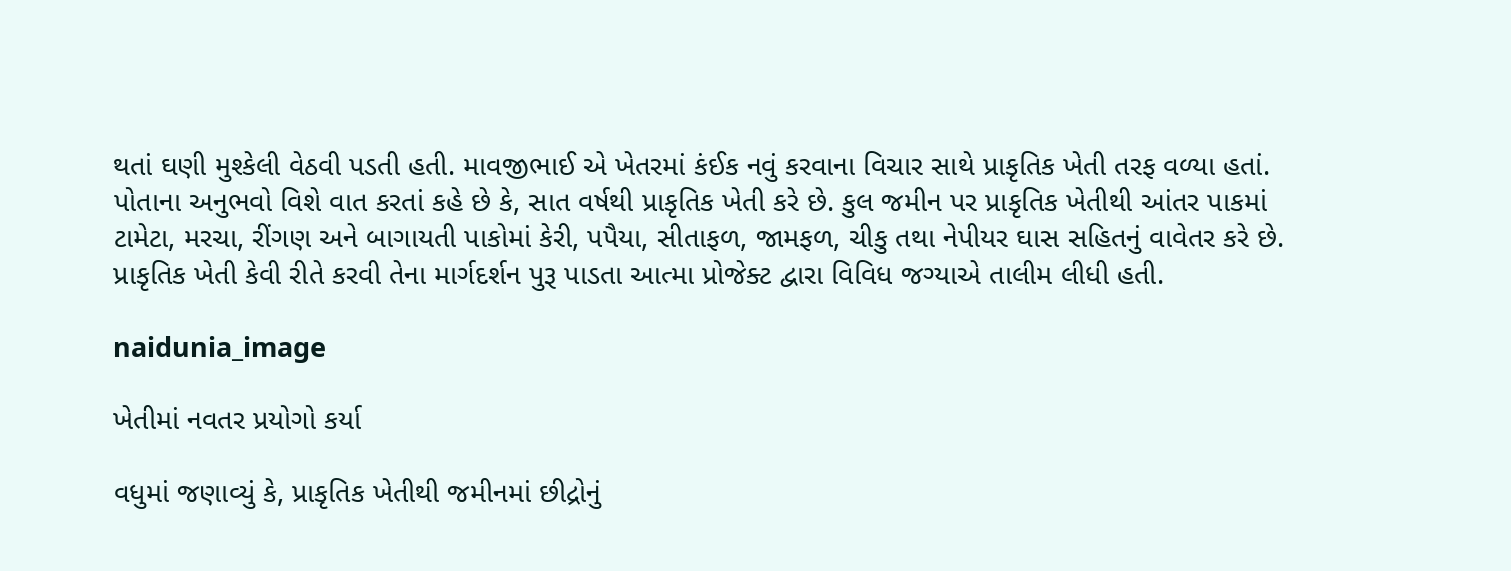થતાં ઘણી મુશ્કેલી વેઠવી પડતી હતી. માવજીભાઈ એ ખેતરમાં કંઈક નવું કરવાના વિચાર સાથે પ્રાકૃતિક ખેતી તરફ વળ્યા હતાં. પોતાના અનુભવો વિશે વાત કરતાં કહે છે કે, સાત વર્ષથી પ્રાકૃતિક ખેતી કરે છે. કુલ જમીન પર પ્રાકૃતિક ખેતીથી આંતર પાકમાં ટામેટા, મરચા, રીંગણ અને બાગાયતી પાકોમાં કેરી, પપૈયા, સીતાફળ, જામફળ, ચીકુ તથા નેપીયર ઘાસ સહિતનું વાવેતર કરે છે. પ્રાકૃતિક ખેતી કેવી રીતે કરવી તેના માર્ગદર્શન પુરૂ પાડતા આત્મા પ્રોજેક્ટ દ્વારા વિવિધ જગ્યાએ તાલીમ લીધી હતી.

naidunia_image

ખેતીમાં નવતર પ્રયોગો કર્યા

વધુમાં જણાવ્યું કે, પ્રાકૃતિક ખેતીથી જમીનમાં છીદ્રોનું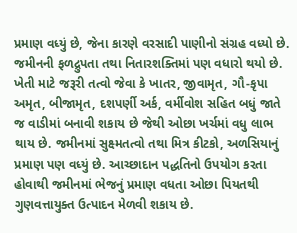પ્રમાણ વધ્યું છે, જેના કારણે વરસાદી પાણીનો સંગ્રહ વધ્યો છે. જમીનની ફળદ્રુપતા તથા નિતારશક્તિમાં પણ વધારો થયો છે. ખેતી માટે જરૂરી તત્વો જેવા કે ખાતર, જીવામૃત, ગૌ-કૃપા અમૃત, બીજામૃત, દશપર્ણી અર્ક, વર્મીવોશ સહિત બધું જાતે જ વાડીમાં બનાવી શકાય છે જેથી ઓછા ખર્ચમાં વધુ લાભ થાય છે. જમીનમાં સુક્ષ્મતત્વો તથા મિત્ર કીટકો, અળસિયાનું પ્રમાણ પણ વધ્યું છે. આચ્છાદાન પદ્ધતિનો ઉપયોગ કરતા હોવાથી જમીનમાં ભેજનું પ્રમાણ વધતા ઓછા પિયતથી ગુણવત્તાયુક્ત ઉત્પાદન મેળવી શકાય છે.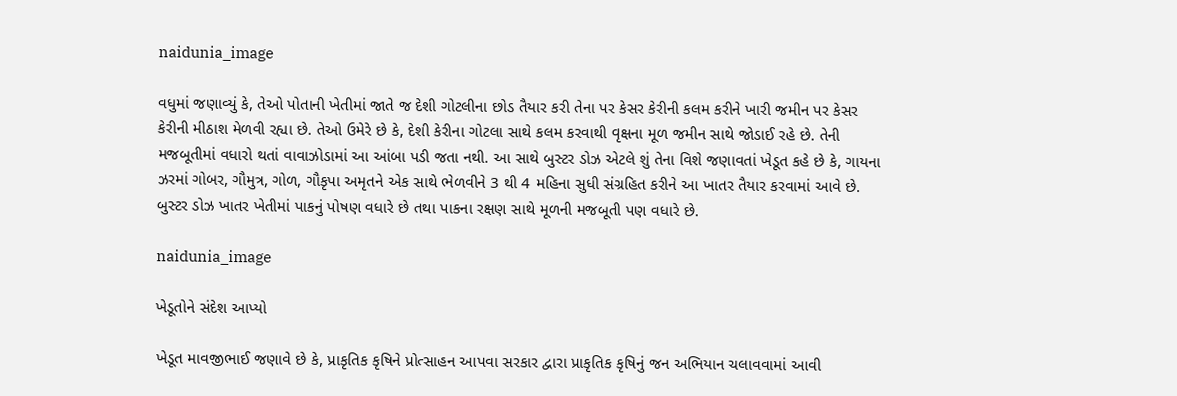naidunia_image

વધુમાં જણાવ્યું કે, તેઓ પોતાની ખેતીમાં જાતે જ દેશી ગોટલીના છોડ તૈયાર કરી તેના પર કેસર કેરીની કલમ કરીને ખારી જમીન પર કેસર કેરીની મીઠાશ મેળવી રહ્યા છે. તેઓ ઉમેરે છે કે, દેશી કેરીના ગોટલા સાથે કલમ કરવાથી વૃક્ષના મૂળ જમીન સાથે જોડાઈ રહે છે. તેની મજબૂતીમાં વધારો થતાં વાવાઝોડામાં આ આંબા પડી જતા નથી. આ સાથે બુસ્ટર ડોઝ એટલે શું તેના વિશે જણાવતાં ખેડૂત કહે છે કે, ગાયના ઝરમાં ગોબર, ગૌમુત્ર, ગોળ, ગૌકૃપા અમૃતને એક સાથે ભેળવીને 3 થી 4 મહિના સુધી સંગ્રહિત કરીને આ ખાતર તૈયાર કરવામાં આવે છે. બુસ્ટર ડોઝ ખાતર ખેતીમાં પાકનું પોષણ વધારે છે તથા પાકના રક્ષણ સાથે મૂળની મજબૂતી પણ વધારે છે.

naidunia_image

ખેડૂતોને સંદેશ આપ્યો

ખેડૂત માવજીભાઈ જણાવે છે કે, પ્રાકૃતિક કૃષિને પ્રોત્સાહન આપવા સરકાર દ્વારા પ્રાકૃતિક કૃષિનું જન અભિયાન ચલાવવામાં આવી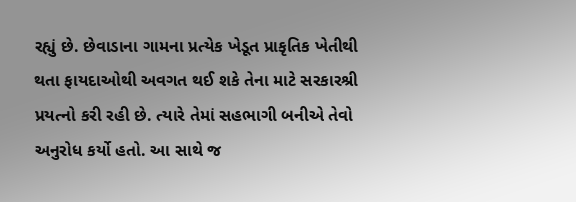રહ્યું છે. છેવાડાના ગામના પ્રત્યેક ખેડૂત પ્રાકૃતિક ખેતીથી થતા ફાયદાઓથી અવગત થઈ શકે તેના માટે સરકારશ્રી પ્રયત્નો કરી રહી છે. ત્યારે તેમાં સહભાગી બનીએ તેવો અનુરોધ કર્યો હતો. આ સાથે જ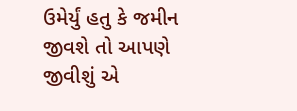ઉમેર્યું હતુ કે જમીન જીવશે તો આપણે જીવીશું એ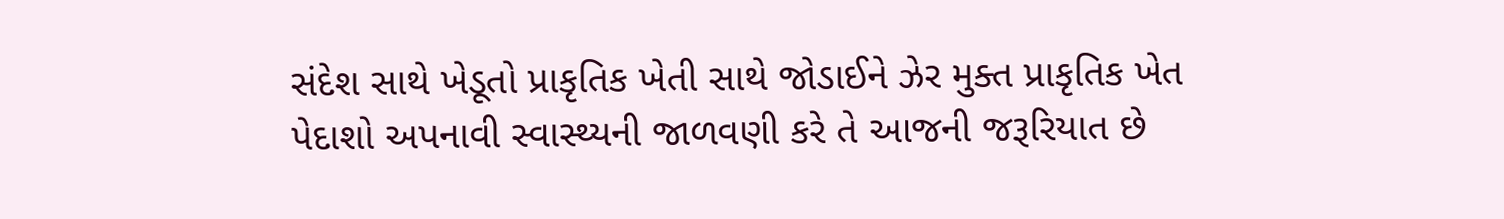સંદેશ સાથે ખેડૂતો પ્રાકૃતિક ખેતી સાથે જોડાઈને ઝેર મુક્ત પ્રાકૃતિક ખેત પેદાશો અપનાવી સ્વાસ્થ્યની જાળવણી કરે તે આજની જરૂરિયાત છે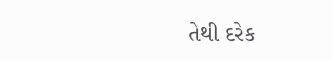તેથી દરેક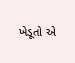ખેડૂતો એ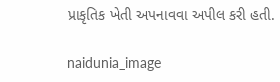પ્રાકૃતિક ખેતી અપનાવવા અપીલ કરી હતી.

naidunia_image